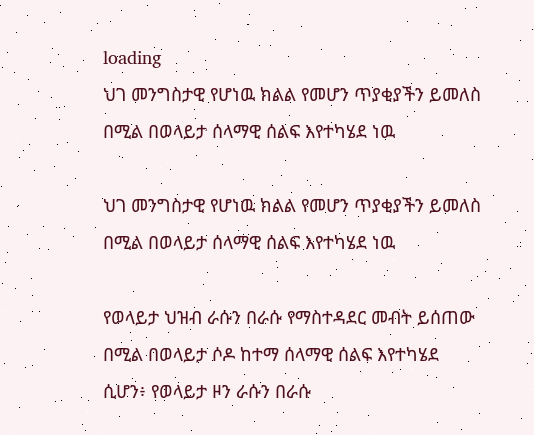loading
ህገ መንግስታዊ የሆነዉ ክልል የመሆን ጥያቂያችን ይመለስ በሚል በወላይታ ሰላማዊ ሰልፍ እየተካሄደ ነዉ

ህገ መንግስታዊ የሆነዉ ክልል የመሆን ጥያቂያችን ይመለስ በሚል በወላይታ ሰላማዊ ሰልፍ እየተካሄደ ነዉ

የወላይታ ህዝብ ራሱን በራሱ የማስተዳደር መብት ይሰጠው በሚል በወላይታ ሶዶ ከተማ ሰላማዊ ሰልፍ እየተካሄደ ሲሆን፥ የወላይታ ዞን ራሱን በራሱ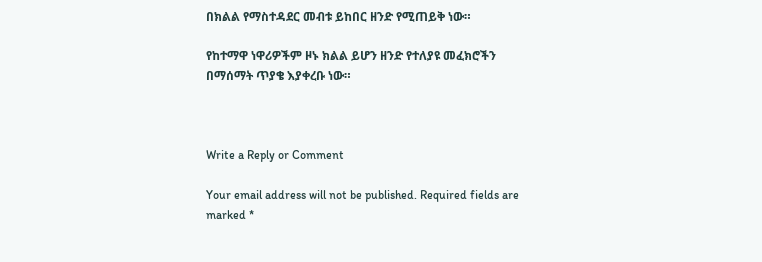በክልል የማስተዳደር መብቱ ይከበር ዘንድ የሚጠይቅ ነው።

የከተማዋ ነዋሪዎችም ዞኑ ክልል ይሆን ዘንድ የተለያዩ መፈክሮችን በማሰማት ጥያቄ እያቀረቡ ነው።



Write a Reply or Comment

Your email address will not be published. Required fields are marked *